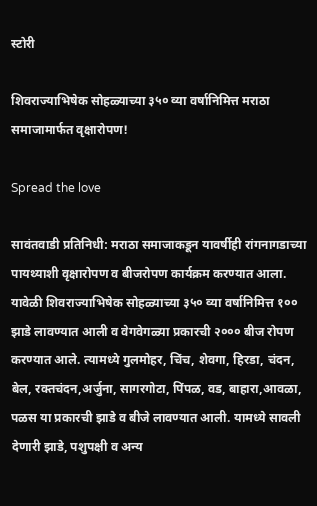स्टोरी

शिवराज्याभिषेक सोहळ्याच्या ३५० व्या वर्षानिमित्त मराठा समाजामार्फत वृक्षारोपण!

Spread the love

सावंतवाडी प्रतिनिधी: मराठा समाजाकडून यावर्षीही रांगनागडाच्या पायथ्याशी वृक्षारोपण व बीजरोपण कार्यक्रम करण्यात आला. यावेळी शिवराज्याभिषेक सोहळ्याच्या ३५० व्या वर्षानिमित्त १०० झाडे लावण्यात आली व वेगवेगळ्या प्रकारची २००० बीज रोपण करण्यात आले. त्यामध्ये गुलमोहर, चिंच, शेवगा, हिरडा, चंदन, बेल, रक्तचंदन,अर्जुना, सागरगोटा, पिंपळ, वड, बाहारा,आवळा, पळस या प्रकारची झाडे व बीजे लावण्यात आली. यामध्ये सावली देणारी झाडे, पशुपक्षी व अन्य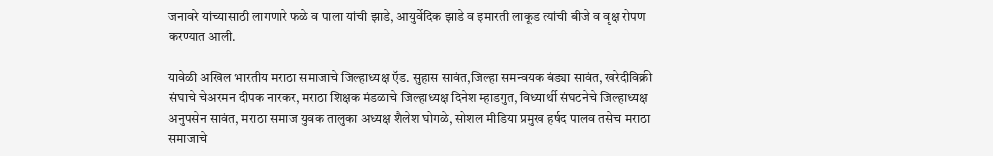जनावरे यांच्यासाठी लागणारे फळे व पाला यांची झाडे, आयुर्वेदिक झाडे व इमारती लाकूड त्यांची बीजे व वृक्ष रोपण करण्यात आली.

यावेळी अखिल भारतीय मराठा समाजाचे जिल्हाध्यक्ष ऍड. सुहास सावंत,जिल्हा समन्वयक बंड्या सावंत, खरेदीविक्री संघाचे चेअरमन दीपक नारकर, मराठा शिक्षक मंडळाचे जिल्हाध्यक्ष दिनेश म्हाडगुत, विध्यार्थी संघटनेचे जिल्हाध्यक्ष अनुपसेन सावंत, मराठा समाज युवक तालुका अध्यक्ष शैलेश घोगळे, सोशल मीडिया प्रमुख हर्षद पालव तसेच मराठा समाजाचे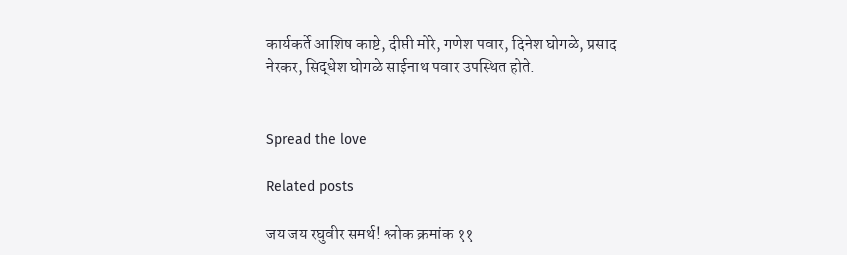कार्यकर्ते आशिष काष्टे, दीप्ती मोरे, गणेश पवार, दिनेश घोगळे, प्रसाद नेरकर, सिद्धेश घोगळे साईनाथ पवार उपस्थित होते.


Spread the love

Related posts

जय जय रघुवीर समर्थ! श्लोक क्रमांक ११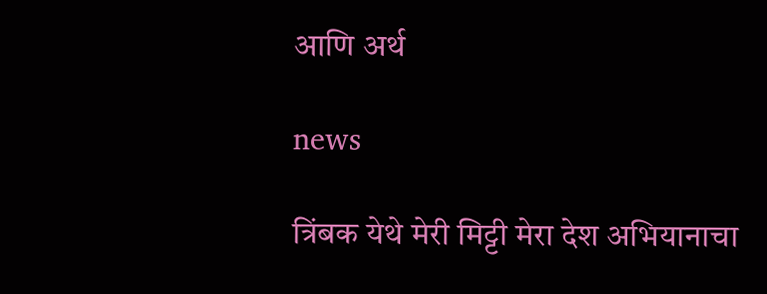आणि अर्थ

news

त्रिंबक येथे मेरी मिट्टी मेरा देश अभियानाचा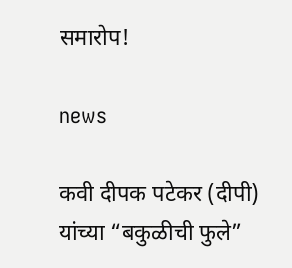समारोप!

news

कवी दीपक पटेकर (दीपी) यांच्या “बकुळीची फुले”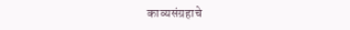काव्यसंग्रहाचे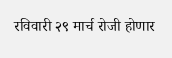रविवारी २९ मार्च रोजी होणार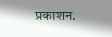प्रकाशन.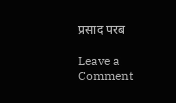प्रसाद परब

Leave a Comment